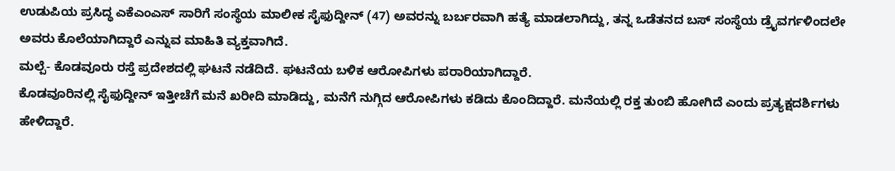ಉಡುಪಿಯ ಪ್ರಸಿದ್ಧ ಎಕೆಎಂಎಸ್ ಸಾರಿಗೆ ಸಂಸ್ಥೆಯ ಮಾಲೀಕ ಸೈಫುದ್ದೀನ್ (47) ಅವರನ್ನು ಬರ್ಬರವಾಗಿ ಹತ್ಯೆ ಮಾಡಲಾಗಿದ್ದು, ತನ್ನ ಒಡೆತನದ ಬಸ್ ಸಂಸ್ಥೆಯ ಡ್ರೈವರ್ಗಳಿಂದಲೇ ಅವರು ಕೊಲೆಯಾಗಿದ್ದಾರೆ ಎನ್ನುವ ಮಾಹಿತಿ ವ್ಯಕ್ತವಾಗಿದೆ.
ಮಲ್ಪೆ- ಕೊಡವೂರು ರಸ್ತೆ ಪ್ರದೇಶದಲ್ಲಿ ಘಟನೆ ನಡೆದಿದೆ. ಘಟನೆಯ ಬಳಿಕ ಆರೋಪಿಗಳು ಪರಾರಿಯಾಗಿದ್ದಾರೆ.
ಕೊಡವೂರಿನಲ್ಲಿ ಸೈಫುದ್ದೀನ್ ಇತ್ತೀಚೆಗೆ ಮನೆ ಖರೀದಿ ಮಾಡಿದ್ದು, ಮನೆಗೆ ನುಗ್ಗಿದ ಆರೋಪಿಗಳು ಕಡಿದು ಕೊಂದಿದ್ದಾರೆ. ಮನೆಯಲ್ಲಿ ರಕ್ತ ತುಂಬಿ ಹೋಗಿದೆ ಎಂದು ಪ್ರತ್ಯಕ್ಷದರ್ಶಿಗಳು ಹೇಳಿದ್ದಾರೆ.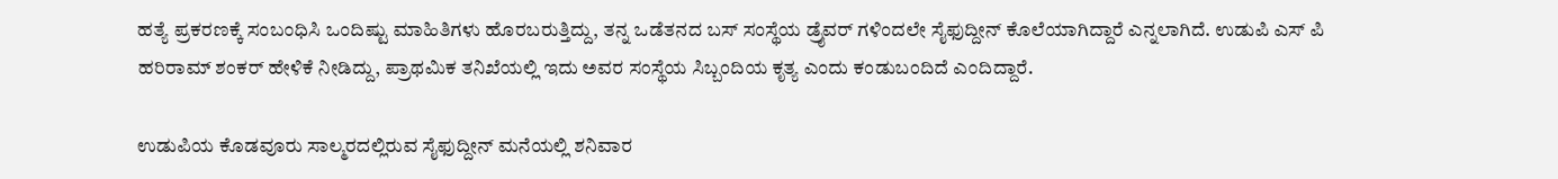ಹತ್ಯೆ ಪ್ರಕರಣಕ್ಕೆ ಸಂಬಂಧಿಸಿ ಒಂದಿಷ್ಟು ಮಾಹಿತಿಗಳು ಹೊರಬರುತ್ತಿದ್ದು, ತನ್ನ ಒಡೆತನದ ಬಸ್ ಸಂಸ್ಥೆಯ ಡ್ರೈವರ್ ಗಳಿಂದಲೇ ಸೈಫುದ್ದೀನ್ ಕೊಲೆಯಾಗಿದ್ದಾರೆ ಎನ್ನಲಾಗಿದೆ. ಉಡುಪಿ ಎಸ್ ಪಿ ಹರಿರಾಮ್ ಶಂಕರ್ ಹೇಳಿಕೆ ನೀಡಿದ್ದು, ಪ್ರಾಥಮಿಕ ತನಿಖೆಯಲ್ಲಿ ಇದು ಅವರ ಸಂಸ್ಥೆಯ ಸಿಬ್ಬಂದಿಯ ಕೃತ್ಯ ಎಂದು ಕಂಡುಬಂದಿದೆ ಎಂದಿದ್ದಾರೆ.

ಉಡುಪಿಯ ಕೊಡವೂರು ಸಾಲ್ಮರದಲ್ಲಿರುವ ಸೈಫುದ್ದೀನ್ ಮನೆಯಲ್ಲಿ ಶನಿವಾರ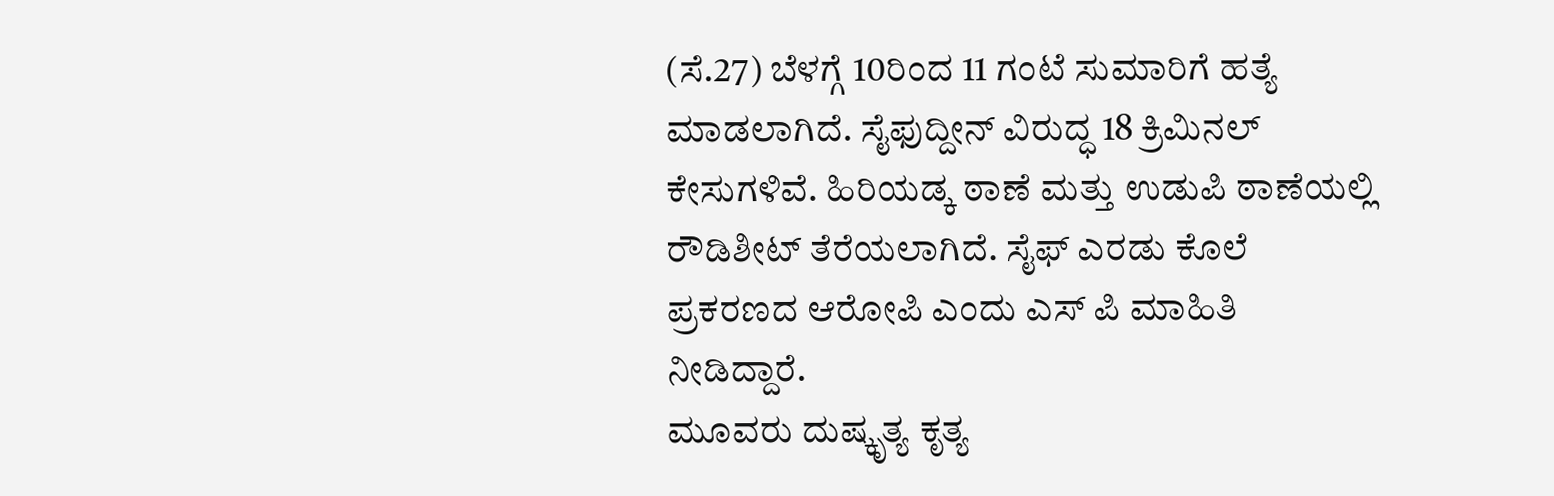(ಸೆ.27) ಬೆಳಗ್ಗೆ 10ರಿಂದ 11 ಗಂಟೆ ಸುಮಾರಿಗೆ ಹತ್ಯೆ ಮಾಡಲಾಗಿದೆ. ಸೈಫುದ್ದೀನ್ ವಿರುದ್ಧ 18 ಕ್ರಿಮಿನಲ್ ಕೇಸುಗಳಿವೆ. ಹಿರಿಯಡ್ಕ ಠಾಣೆ ಮತ್ತು ಉಡುಪಿ ಠಾಣೆಯಲ್ಲಿ ರೌಡಿಶೀಟ್ ತೆರೆಯಲಾಗಿದೆ. ಸೈಫ್ ಎರಡು ಕೊಲೆ ಪ್ರಕರಣದ ಆರೋಪಿ ಎಂದು ಎಸ್ ಪಿ ಮಾಹಿತಿ ನೀಡಿದ್ದಾರೆ.
ಮೂವರು ದುಷ್ಕೃತ್ಯ ಕೃತ್ಯ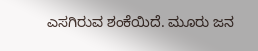ಎಸಗಿರುವ ಶಂಕೆಯಿದೆ. ಮೂರು ಜನ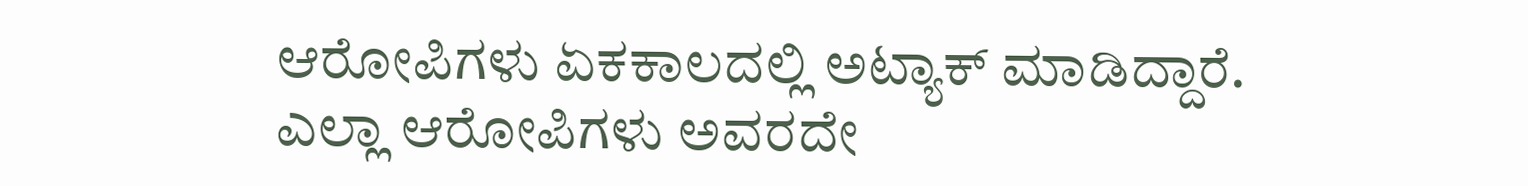ಆರೋಪಿಗಳು ಏಕಕಾಲದಲ್ಲಿ ಅಟ್ಯಾಕ್ ಮಾಡಿದ್ದಾರೆ. ಎಲ್ಲಾ ಆರೋಪಿಗಳು ಅವರದೇ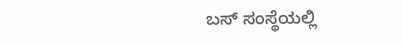ಬಸ್ ಸಂಸ್ಥೆಯಲ್ಲಿ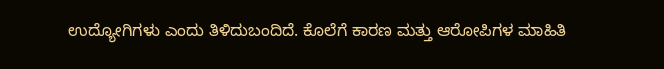ಉದ್ಯೋಗಿಗಳು ಎಂದು ತಿಳಿದುಬಂದಿದೆ. ಕೊಲೆಗೆ ಕಾರಣ ಮತ್ತು ಆರೋಪಿಗಳ ಮಾಹಿತಿ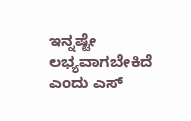ಇನ್ನಷ್ಟೇ ಲಭ್ಯವಾಗಬೇಕಿದೆ ಎಂದು ಎಸ್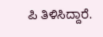ಪಿ ತಿಳಿಸಿದ್ದಾರೆ.